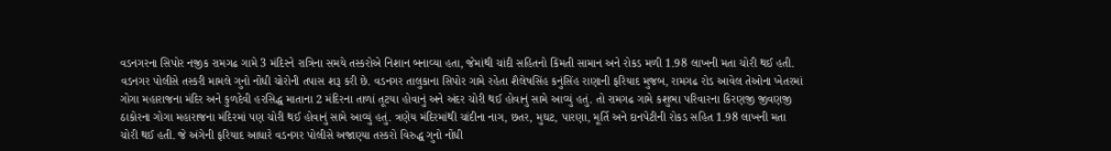વડનગરના સિપોર નજીક રામગઢ ગામે 3 મંદિરને રાત્રિના સમયે તસ્કરોએ નિશાન બનાવ્યા હતા, જેમાંથી ચાંદી સહિતનો કિંમતી સામાન અને રોકડ મળી 1.98 લાખની મતા ચોરી થઈ હતી. વડનગર પોલીસે તસ્કરી મામલે ગુનો નોંધી ચોરોની તપાસ શરૂ કરી છે. વડનગર તાલુકાના સિપોર ગામે રહેતા શૈલેષસિંહ કનુંસિંહ રાણાની ફરિયાદ મુજબ, રામગઢ રોડ આવેલ તેઓના ખેતરમાં ગોગા મહારાજના મંદિર અને કુળદેવી હરસિદ્ધ માતાના 2 મંદિરના તાળાં તૂટયા હોવાનું અને અંદર ચોરી થઈ હોવાનું સામે આવ્યું હતું. તો રામગઢ ગામે કશુભા પરિવારના કિરણજી જીવણજી ઠાકોરના ગોગા મહારાજના મંદિરમાં પણ ચોરી થઈ હોવાનું સામે આવ્યું હતું. ત્રણેય મંદિરમાંથી ચાંદીના નાગ, છતર, મુઘટ, પારણા, મૂર્તિ અને દાનપેટીની રોકડ સહિત 1.98 લાખની મતા ચોરી થઈ હતી. જે અંગેની ફરિયાદ આધારે વડનગર પોલીસે અજાણ્યા તસ્કરો વિરુદ્ધ ગુનો નોંધી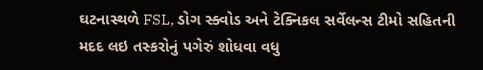ઘટનાસ્થળે FSL, ડોગ સ્ક્વોડ અને ટેક્નિકલ સર્વેલન્સ ટીમો સહિતની મદદ લઇ તસ્કરોનું પગેરું શોધવા વધુ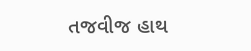તજવીજ હાથ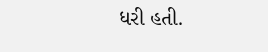ધરી હતી.